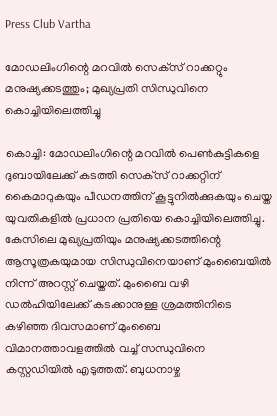Press Club Vartha

മോഡലിംഗിന്റെ മറവില്‍ സെക്‌സ് റാക്കറ്റും മനുഷ്യക്കടത്തും; മുഖ്യപ്രതി സിന്ധുവിനെ കൊച്ചിയിലെത്തിച്ചു

കൊച്ചി: മോഡലിംഗിന്റെ മറവില്‍ പെണ്‍കുട്ടികളെ ദുബായിലേക്ക് കടത്തി സെക്‌സ് റാക്കറ്റിന് കൈമാറുകയും പീഡനത്തിന് കൂട്ടുനില്‍ക്കുകയും ചെയ്ത യുവതികളില്‍ പ്രധാന പ്രതിയെ കൊച്ചിയിലെത്തിച്ചു. കേസിലെ മുഖ്യപ്രതിയും മനുഷ്യക്കടത്തിന്റെ ആസൂത്രകയുമായ സിന്ധുവിനെയാണ് മുംബൈയില്‍ നിന്ന് അറസ്റ്റ് ചെയ്തത്. മുംബൈ വഴി ഡല്‍ഹിയിലേക്ക് കടക്കാനുള്ള ശ്രമത്തിനിടെ കഴിഞ്ഞ ദിവസമാണ് മുംബൈ വിമാനത്താവളത്തില്‍ വച്ച് സന്ധുവിനെ കസ്റ്റഡിയില്‍ എടുത്തത്. ബുധനാഴ്ച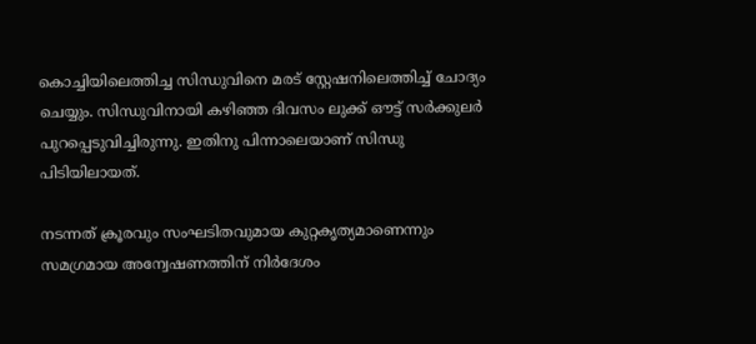കൊച്ചിയിലെത്തിച്ച സിന്ധുവിനെ മരട് സ്റ്റേഷനിലെത്തിച്ച് ചോദ്യം ചെയ്യും. സിന്ധുവിനായി കഴിഞ്ഞ ദിവസം ലുക്ക് ഔട്ട് സര്‍ക്കുലര്‍ പുറപ്പെടുവിച്ചിരുന്നു. ഇതിനു പിന്നാലെയാണ് സിന്ധു പിടിയിലായത്.

നടന്നത് ക്രൂരവും സംഘടിതവുമായ കുറ്റകൃത്യമാണെന്നും സമഗ്രമായ അന്വേഷണത്തിന് നിര്‍ദേശം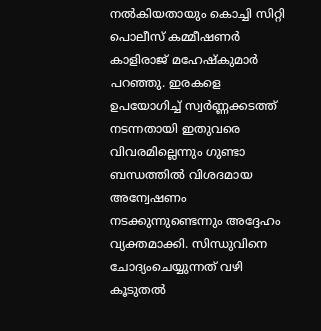നല്‍കിയതായും കൊച്ചി സിറ്റി പൊലീസ് കമ്മീഷണര്‍ കാളിരാജ് മഹേഷ്‌കുമാര്‍ പറഞ്ഞു. ഇരകളെ ഉപയോഗിച്ച് സ്വര്‍ണ്ണക്കടത്ത് നടന്നതായി ഇതുവരെ വിവരമില്ലെന്നും ഗുണ്ടാ ബന്ധത്തില്‍ വിശദമായ അന്വേഷണം നടക്കുന്നുണ്ടെന്നും അദ്ദേഹം വ്യക്തമാക്കി. സിന്ധുവിനെ ചോദ്യംചെയ്യുന്നത് വഴി കൂടുതല്‍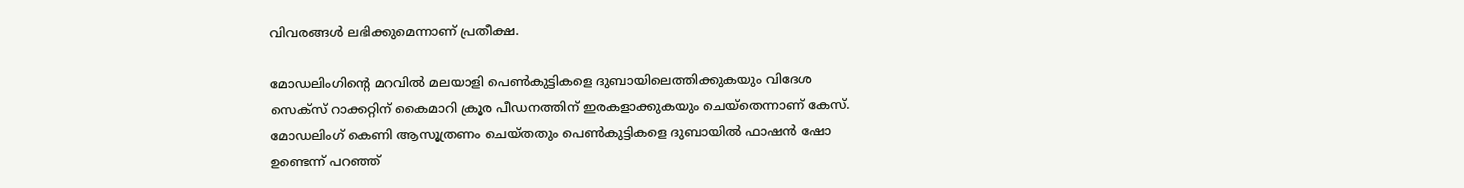വിവരങ്ങള്‍ ലഭിക്കുമെന്നാണ് പ്രതീക്ഷ.

മോഡലിംഗിന്റെ മറവില്‍ മലയാളി പെണ്‍കുട്ടികളെ ദുബായിലെത്തിക്കുകയും വിദേശ സെക്സ് റാക്കറ്റിന് കൈമാറി ക്രൂര പീഡനത്തിന് ഇരകളാക്കുകയും ചെയ്‌തെന്നാണ് കേസ്. മോഡലിംഗ് കെണി ആസൂത്രണം ചെയ്തതും പെണ്‍കുട്ടികളെ ദുബായില്‍ ഫാഷന്‍ ഷോ ഉണ്ടെന്ന് പറഞ്ഞ്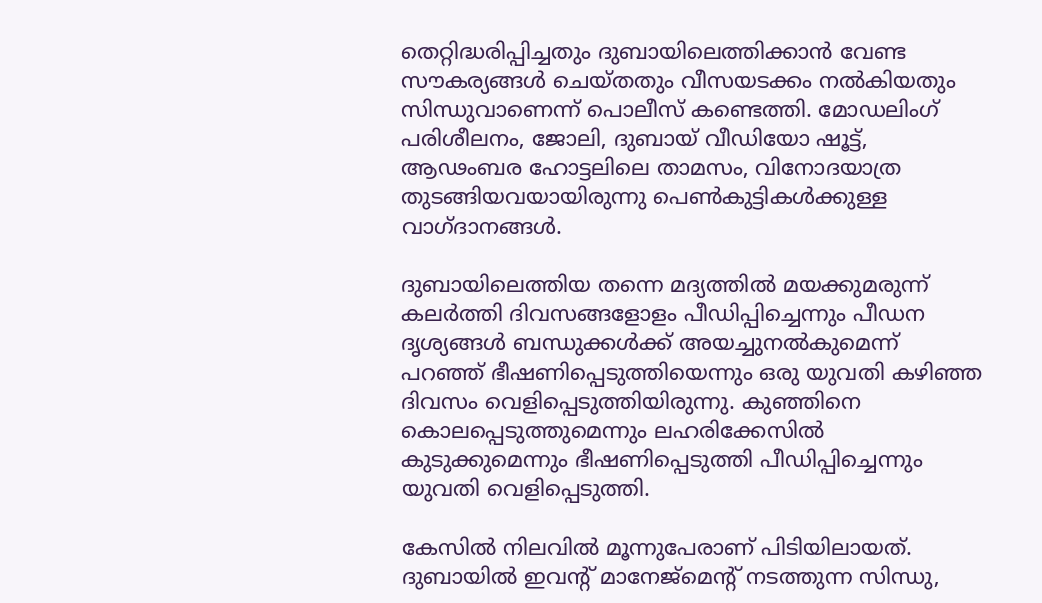തെറ്റിദ്ധരിപ്പിച്ചതും ദുബായിലെത്തിക്കാന്‍ വേണ്ട സൗകര്യങ്ങള്‍ ചെയ്തതും വീസയടക്കം നല്‍കിയതും സിന്ധുവാണെന്ന് പൊലീസ് കണ്ടെത്തി. മോഡലിംഗ് പരിശീലനം, ജോലി, ദുബായ് വീഡിയോ ഷൂട്ട്, ആഢംബര ഹോട്ടലിലെ താമസം, വിനോദയാത്ര തുടങ്ങിയവയായിരുന്നു പെണ്‍കുട്ടികള്‍ക്കുള്ള വാഗ്ദാനങ്ങള്‍.

ദുബായിലെത്തിയ തന്നെ മദ്യത്തില്‍ മയക്കുമരുന്ന് കലര്‍ത്തി ദിവസങ്ങളോളം പീഡിപ്പിച്ചെന്നും പീഡന ദൃശ്യങ്ങള്‍ ബന്ധുക്കള്‍ക്ക് അയച്ചുനല്‍കുമെന്ന് പറഞ്ഞ് ഭീഷണിപ്പെടുത്തിയെന്നും ഒരു യുവതി കഴിഞ്ഞ ദിവസം വെളിപ്പെടുത്തിയിരുന്നു. കുഞ്ഞിനെ കൊലപ്പെടുത്തുമെന്നും ലഹരിക്കേസില്‍ കുടുക്കുമെന്നും ഭീഷണിപ്പെടുത്തി പീഡിപ്പിച്ചെന്നും യുവതി വെളിപ്പെടുത്തി.

കേസില്‍ നിലവില്‍ മൂന്നുപേരാണ് പിടിയിലായത്. ദുബായില്‍ ഇവന്റ് മാനേജ്മെന്റ് നടത്തുന്ന സിന്ധു,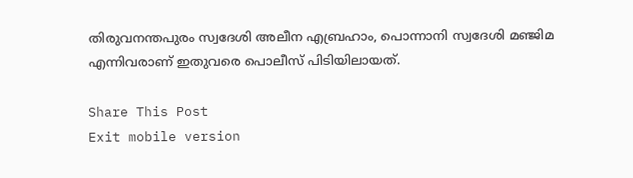തിരുവനന്തപുരം സ്വദേശി അലീന എബ്രഹാം, പൊന്നാനി സ്വദേശി മഞ്ജിമ എന്നിവരാണ് ഇതുവരെ പൊലീസ് പിടിയിലായത്.

Share This Post
Exit mobile version